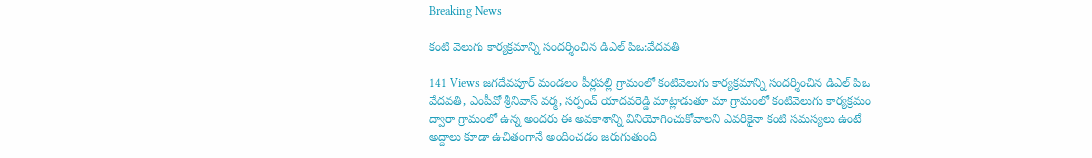Breaking News

కంటి వెలుగు కార్యక్రమాన్ని సందర్శించిన డిఎల్ పిఒ:వేదవతి

141 Views జగదేవపూర్ మండలం పీర్లపల్లి గ్రామంలో కంటివెలుగు కార్యక్రమాన్ని సందర్శించిన డిఎల్ పిఒ వేదవతి, ఎంపీవో శ్రీనివాస్ వర్మ, సర్పంచ్ యాదవరెడ్డి మాట్లాడుతూ మా గ్రామంలో కంటివెలుగు కార్యక్రమం ద్వారా గ్రామంలో ఉన్న అందరు ఈ అవకాశాన్ని వినియోగించుకోవాలని ఎవరికైనా కంటి సమస్యలు ఉంటే అద్దాలు కూడా ఉచితంగానే అందించడం జరుగుతుంది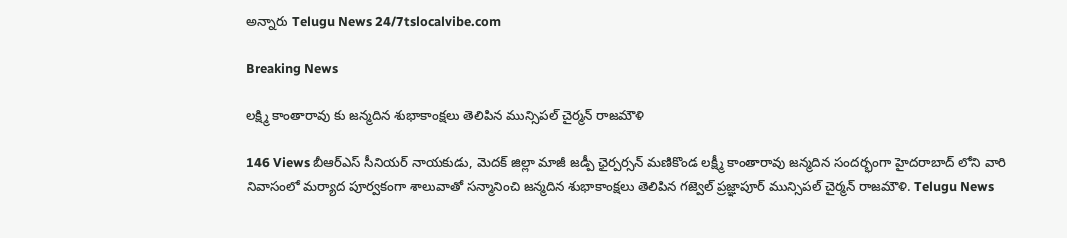అన్నారు Telugu News 24/7tslocalvibe.com

Breaking News

లక్ష్మి కాంతారావు కు జన్మదిన శుభాకాంక్షలు తెలిపిన మున్సిపల్ చైర్మన్ రాజమౌళి

146 Views బీఆర్ఎస్ సీనియర్ నాయకుడు, మెదక్ జిల్లా మాజీ జడ్పీ ఛైర్పర్సన్ మణికొండ లక్ష్మీ కాంతారావు జన్మదిన సందర్భంగా హైదరాబాద్ లోని వారి నివాసంలో మర్యాద పూర్వకంగా శాలువాతో సన్మానించి జన్మదిన శుభాకాంక్షలు తెలిపిన గజ్వెల్ ప్రజ్ఞాపూర్ మున్సిపల్ చైర్మన్ రాజమౌళి. Telugu News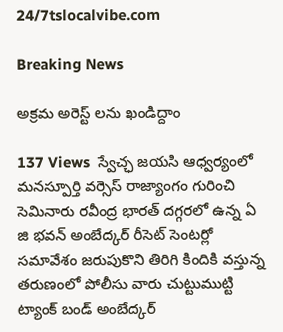24/7tslocalvibe.com

Breaking News

అక్రమ అరెస్ట్ లను ఖండిద్దాం

137 Views  స్వేచ్ఛ జయసి ఆధ్వర్యంలో మనస్పూర్తి వర్సెస్ రాజ్యాంగం గురించి సెమినారు రవీంద్ర భారత్ దగ్గరలో ఉన్న ఏ జి భవన్ అంబేద్కర్ రీసెట్ సెంటర్లో సమావేశం జరుపుకొని తిరిగి కిందికి వస్తున్న తరుణంలో పోలీసు వారు చుట్టుముట్టి ట్యాంక్ బండ్ అంబేద్కర్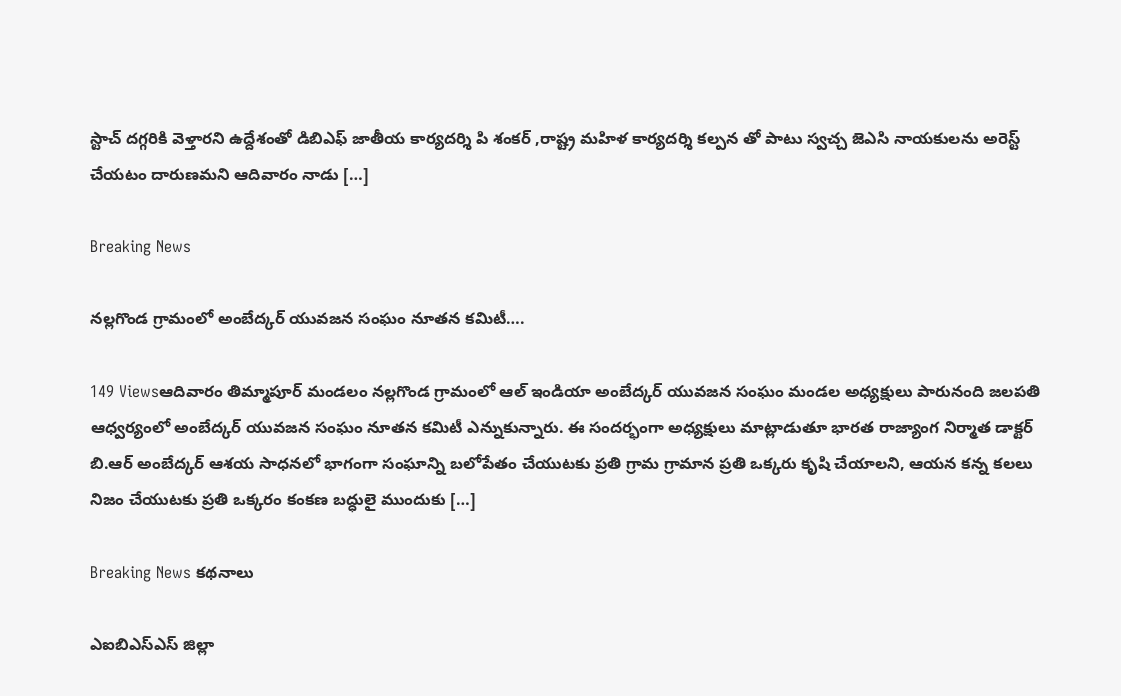స్టాచ్ దగ్గరికి వెళ్తారని ఉద్దేశంతో డిబిఎఫ్ జాతీయ కార్యదర్శి పి శంకర్ ,రాష్ట్ర మహిళ కార్యదర్శి కల్పన తో పాటు స్వచ్చ జెఎసి నాయకులను అరెస్ట్ చేయటం దారుణమని ఆదివారం నాడు […]

Breaking News

నల్లగొండ గ్రామంలో అంబేద్కర్ యువజన సంఘం నూతన కమిటీ….

149 Viewsఆదివారం తిమ్మాపూర్ మండలం నల్లగొండ గ్రామంలో ఆల్ ఇండియా అంబేద్కర్ యువజన సంఘం మండల అధ్యక్షులు పారునంది జలపతి ఆధ్వర్యంలో అంబేద్కర్ యువజన సంఘం నూతన కమిటీ ఎన్నుకున్నారు. ఈ సందర్భంగా అధ్యక్షులు మాట్లాడుతూ భారత రాజ్యాంగ నిర్మాత డాక్టర్ బి.ఆర్ అంబేద్కర్ ఆశయ సాధనలో భాగంగా సంఘాన్ని బలోపేతం చేయుటకు ప్రతి గ్రామ గ్రామాన ప్రతి ఒక్కరు కృషి చేయాలని, ఆయన కన్న కలలు నిజం చేయుటకు ప్రతి ఒక్కరం కంకణ బద్ధులై ముందుకు […]

Breaking News కథనాలు

ఎఐబిఎస్ఎస్ జిల్లా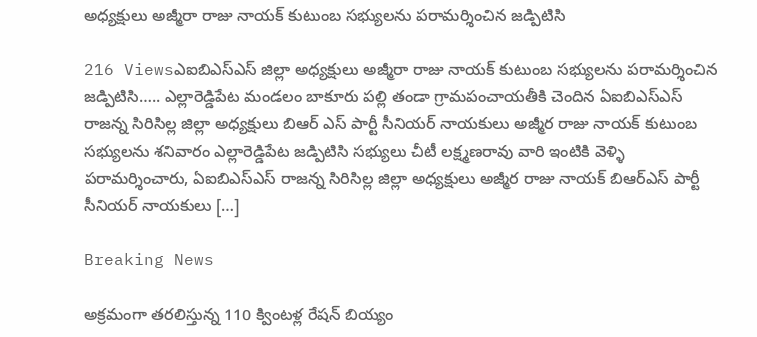అధ్యక్షులు అజ్మీరా రాజు నాయక్ కుటుంబ సభ్యులను పరామర్శించిన జడ్పిటిసి

216 Viewsఎఐబిఎస్ఎస్ జిల్లా అధ్యక్షులు అజ్మీరా రాజు నాయక్ కుటుంబ సభ్యులను పరామర్శించిన జడ్పిటిసి….. ఎల్లారెడ్డిపేట మండలం బాకూరు పల్లి తండా గ్రామపంచాయతీకి చెందిన ఏఐబిఎస్ఎస్ రాజన్న సిరిసిల్ల జిల్లా అధ్యక్షులు బిఆర్ ఎస్ పార్టీ సీనియర్ నాయకులు అజ్మీర రాజు నాయక్ కుటుంబ సభ్యులను శనివారం ఎల్లారెడ్డిపేట జడ్పిటిసి సభ్యులు చీటీ లక్ష్మణరావు వారి ఇంటికి వెళ్ళి పరామర్శించారు, ఏఐబిఎస్ఎస్ రాజన్న సిరిసిల్ల జిల్లా అధ్యక్షులు అజ్మీర రాజు నాయక్ బిఆర్ఎస్ పార్టీ సీనియర్ నాయకులు […]

Breaking News

అక్రమంగా తరలిస్తున్న 110 క్వింటళ్ల రేషన్ బియ్యం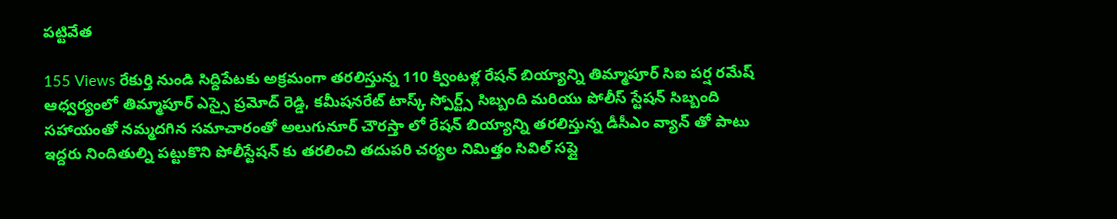పట్టివేత

155 Views రేకుర్తి నుండి సిద్దిపేటకు అక్రమంగా తరలిస్తున్న 110 క్వింటళ్ల రేషన్ బియ్యాన్ని తిమ్మాపూర్ సిఐ పర్ష రమేష్ ఆధ్వర్యంలో తిమ్మాపూర్ ఎస్సై ప్రమోద్ రెడ్డి, కమీషనరేట్ టాస్క్ స్పోర్ట్స్ సిబ్బంది మరియు పోలీస్ స్టేషన్ సిబ్బంది సహాయంతో నమ్మదగిన సమాచారంతో అలుగునూర్ చౌరస్తా లో రేషన్ బియ్యాన్ని తరలిస్తున్న డీసీఎం వ్యాన్ తో పాటు ఇద్దరు నిందితుల్ని పట్టుకొని పోలీస్టేషన్ కు తరలించి తదుపరి చర్యల నిమిత్తం సివిల్ సప్లై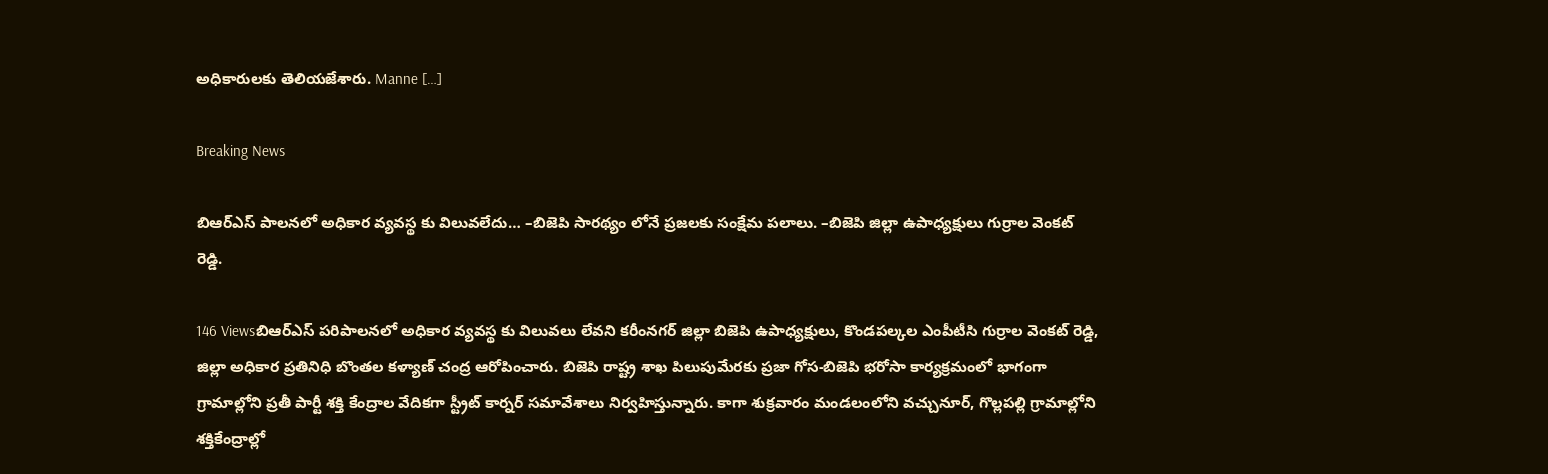అధికారులకు తెలియజేశారు. Manne […]

Breaking News

బిఆర్ఎస్ పాలనలో అధికార వ్యవస్థ కు విలువలేదు… –బిజెపి సారథ్యం లోనే ప్రజలకు సంక్షేమ పలాలు. –బిజెపి జిల్లా ఉపాధ్యక్షులు గుర్రాల వెంకట్ రెడ్డి.

146 Viewsబిఆర్ఎస్ పరిపాలనలో అధికార వ్యవస్థ కు విలువలు లేవని కరీంనగర్ జిల్లా బిజెపి ఉపాధ్యక్షులు, కొండపల్కల ఎంపీటీసి గుర్రాల వెంకట్ రెడ్డి, జిల్లా అధికార ప్రతినిధి బొంతల కళ్యాణ్ చంద్ర ఆరోపించారు. బిజెపి రాష్ట్ర శాఖ పిలుపుమేరకు ప్రజా గోస-బిజెపి భరోసా కార్యక్రమంలో భాగంగా గ్రామాల్లోని ప్రతీ పార్టీ శక్తి కేంద్రాల వేదికగా స్ట్రీట్ కార్నర్ సమావేశాలు నిర్వహిస్తున్నారు. కాగా శుక్రవారం మండలంలోని వచ్చునూర్, గొల్లపల్లి గ్రామాల్లోని శక్తికేంద్రాల్లో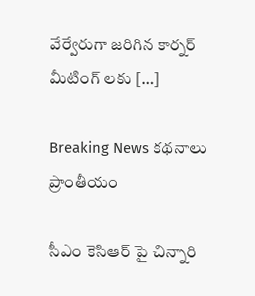వేర్వేరుగా జరిగిన కార్నర్ మీటింగ్ లకు […]

Breaking News కథనాలు ప్రాంతీయం

సీఎం కెసిఆర్ పై చిన్నారి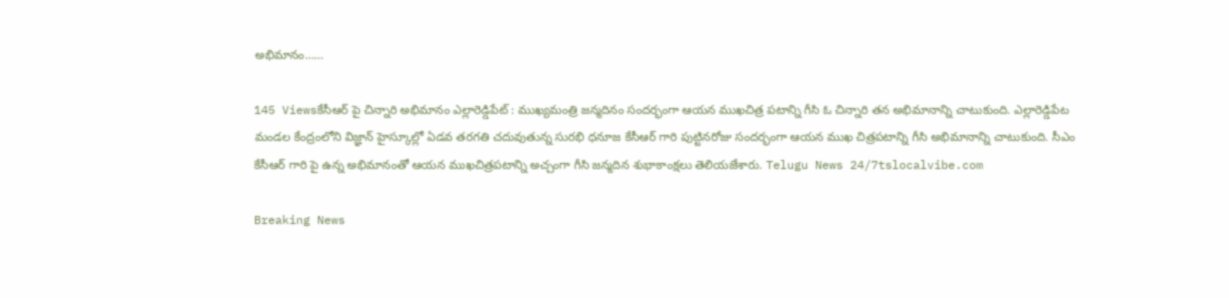అభిమానం……

145 Viewsకేసీఆర్ పై చిన్నారి అభిమానం ఎల్లారెడ్డిపేట్ : ముఖ్యమంత్రి జన్మదినం సందర్భంగా ఆయన ముఖచిత్ర పటాన్ని గీసి ఓ చిన్నారి తన అభిమానాన్ని చాటుకుంది. ఎల్లారెడ్డిపేట మండల కేంద్రంలోని విజ్ఞాన్ హైస్కూల్లో ఏడవ తరగతి చదువుతున్న సురభి ధనూజ కేసీఆర్ గారి పుట్టినరోజు సందర్భంగా ఆయన ముఖ చిత్రపటాన్ని గీసి అభిమానాన్ని చాటుకుంది. సీఎం కేసీఆర్ గారి పై ఉన్న అభిమానంతో ఆయన ముఖచిత్రపటాన్ని అచ్చంగా గీసి జన్మదిన శుభాకాంక్షలు తెలియజేశారు. Telugu News 24/7tslocalvibe.com

Breaking News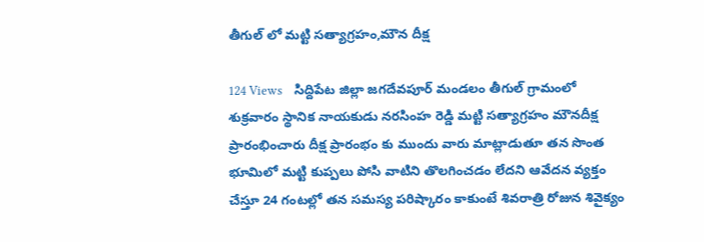తీగుల్ లో మట్టి సత్యాగ్రహం,మౌన దీక్ష

124 Views    సిద్దిపేట జిల్లా జగదేవపూర్ మండలం తీగుల్ గ్రామంలో శుక్రవారం స్థానిక నాయకుడు నరసింహ రెడ్డి మట్టి సత్యాగ్రహం మౌనదీక్ష ప్రారంభించారు దీక్ష ప్రారంభం కు ముందు వారు మాట్లాడుతూ తన సొంత భూమిలో మట్టి కుప్పలు పోసి వాటిని తొలగించడం లేదని ఆవేదన వ్యక్తం చేస్తూ 24 గంటల్లో తన సమస్య పరిష్కారం కాకుంటే శివరాత్రి రోజున శివైక్యం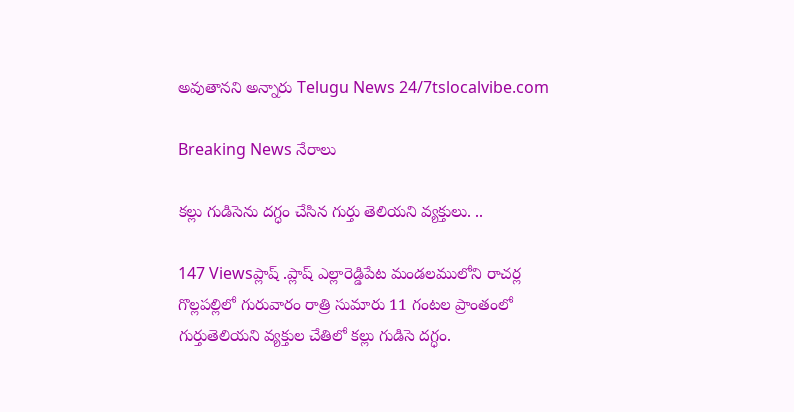అవుతానని అన్నారు Telugu News 24/7tslocalvibe.com

Breaking News నేరాలు

కల్లు గుడిసెను దగ్ధం చేసిన గుర్తు తెలియని వ్యక్తులు. ..

147 Viewsప్లాష్ .ప్లాష్ ఎల్లారెడ్డిపేట మండలములోని రాచర్ల గొల్లపల్లిలో గురువారం రాత్రి సుమారు 11 గంటల ప్రాంతంలో గుర్తుతెలియని వ్యక్తుల చేతిలో కల్లు గుడిసె దగ్ధం.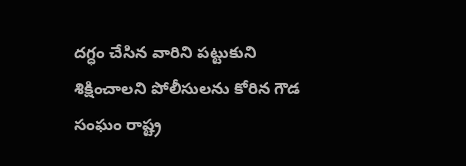దగ్ధం చేసిన వారిని పట్టుకుని శిక్షించాలని పోలీసులను కోరిన గౌడ సంఘం రాష్ట్ర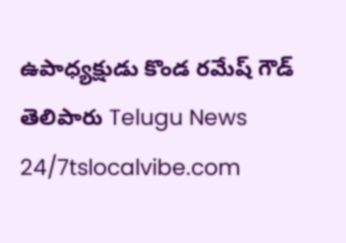ఉపాధ్యక్షుడు కొండ రమేష్ గౌడ్ తెలిపారు Telugu News 24/7tslocalvibe.com